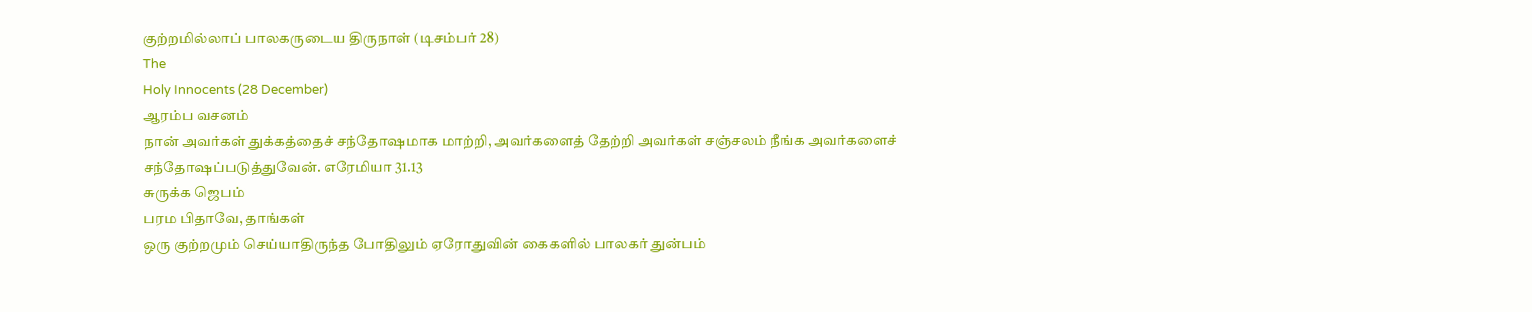குற்றமில்லாப் பாலகருடைய திருநாள் (டிசம்பர் 28)
The
Holy Innocents (28 December)
ஆரம்ப வசனம்
நான் அவர்கள் துக்கத்தைச் சந்தோஷமாக மாற்றி, அவர்களைத் தேற்றி அவர்கள் சஞ்சலம் நீங்க அவர்களைச்
சந்தோஷப்படுத்துவேன். எரேமியா 31.13
சுருக்க ஜெபம்
பரம பிதாவே, தாங்கள்
ஒரு குற்றமும் செய்யாதிருந்த போதிலும் ஏரோதுவின் கைகளில் பாலகர் துன்பம்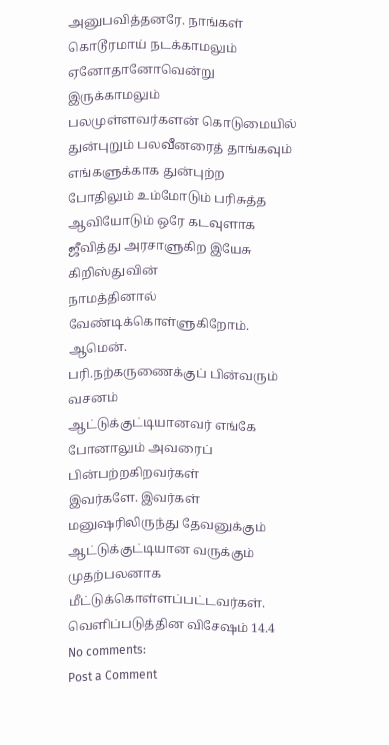அனுபவித்தனரே. நாங்கள் கொடூரமாய் நடக்காமலும் ஏனோதானோவென்று இருக்காமலும்
பலமுள்ளவர்களன் கொடுமையில் துன்புறும் பலவீனரைத் தாங்கவும் எங்களுக்காக துன்புற்ற
போதிலும் உம்மோடும் பரிசுத்த ஆவியோடும் ஒரே கடவுளாக ஜீவித்து அரசாளுகிற இயேசு கிறிஸ்துவின்
நாமத்தினால் வேண்டிக்கொள்ளுகிறோம். ஆமென்.
பரி.நற்கருணைக்குப் பின்வரும் வசனம்
ஆட்டுக்குட்டியானவர் எங்கே போனாலும் அவரைப் பின்பற்றகிறவர்கள்
இவர்களே. இவர்கள் மனுஷரிலிருந்து தேவனுக்கும் ஆட்டுக்குட்டியான வருக்கும்
முதற்பலனாக மீட்டுக்கொள்ளப்பட்டவர்கள். வெளிப்படுத்தின விசேஷம் 14.4
No comments:
Post a Comment